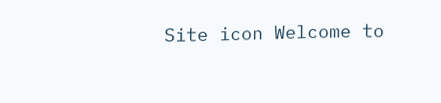Site icon Welcome to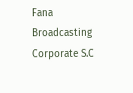Fana Broadcasting Corporate S.C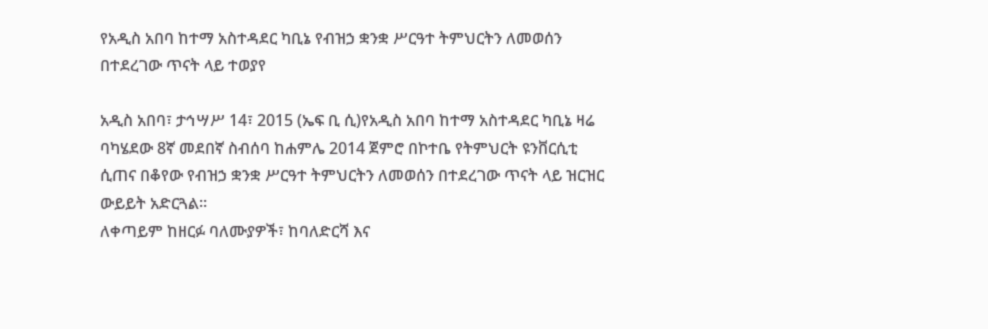የአዲስ አበባ ከተማ አስተዳደር ካቢኔ የብዝኃ ቋንቋ ሥርዓተ ትምህርትን ለመወሰን በተደረገው ጥናት ላይ ተወያየ

አዲስ አበባ፣ ታኅሣሥ 14፣ 2015 (ኤፍ ቢ ሲ)የአዲስ አበባ ከተማ አስተዳደር ካቢኔ ዛሬ ባካሄደው 8ኛ መደበኛ ስብሰባ ከሐምሌ 2014 ጀምሮ በኮተቤ የትምህርት ዩንቨርሲቲ ሲጠና በቆየው የብዝኃ ቋንቋ ሥርዓተ ትምህርትን ለመወሰን በተደረገው ጥናት ላይ ዝርዝር ውይይት አድርጓል።
ለቀጣይም ከዘርፉ ባለሙያዎች፣ ከባለድርሻ እና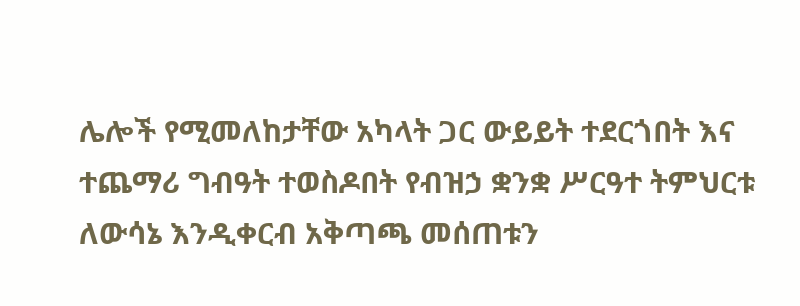ሌሎች የሚመለከታቸው አካላት ጋር ውይይት ተደርጎበት እና ተጨማሪ ግብዓት ተወስዶበት የብዝኃ ቋንቋ ሥርዓተ ትምህርቱ ለውሳኔ እንዲቀርብ አቅጣጫ መሰጠቱን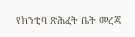የከንቲባ ጽሕፈት ቤት መረጃ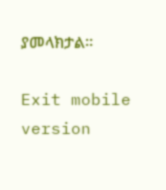ያመላክታል።

Exit mobile version